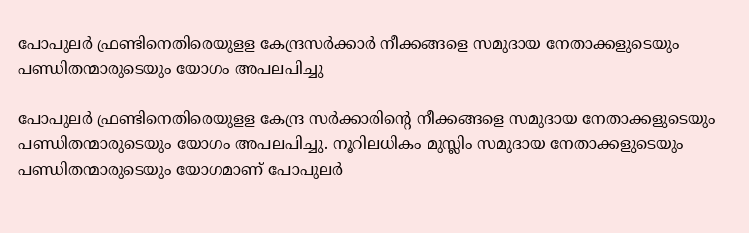പോപുലര്‍ ഫ്രണ്ടിനെതിരെയുളള കേന്ദ്രസര്‍ക്കാര്‍ നീക്കങ്ങളെ സമുദായ നേതാക്കളുടെയും പണ്ഡിതന്മാരുടെയും യോഗം അപലപിച്ചു

പോപുലര്‍ ഫ്രണ്ടിനെതിരെയുളള കേന്ദ്ര സര്‍ക്കാരിന്റെ നീക്കങ്ങളെ സമുദായ നേതാക്കളുടെയും പണ്ഡിതന്മാരുടെയും യോഗം അപലപിച്ചു. നൂറിലധികം മുസ്ലിം സമുദായ നേതാക്കളുടെയും പണ്ഡിതന്മാരുടെയും യോഗമാണ് പോപുലര്‍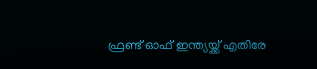ഫ്രണ്ട് ഓഫ് ഇന്ത്യയ്ക്ക് എതിരേ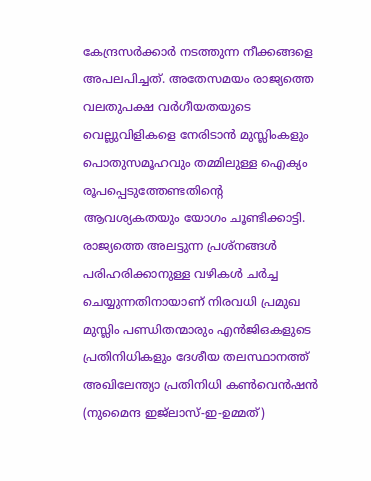കേന്ദ്രസര്‍ക്കാര്‍ നടത്തുന്ന നീക്കങ്ങളെ അപലപിച്ചത്. അതേസമയം രാജ്യത്തെ വലതുപക്ഷ വര്‍ഗീയതയുടെ വെല്ലുവിളികളെ നേരിടാന്‍ മുസ്ലിംകളും പൊതുസമൂഹവും തമ്മിലുള്ള ഐക്യം രൂപപ്പെടുത്തേണ്ടതിന്റെ ആവശ്യകതയും യോഗം ചൂണ്ടിക്കാട്ടി.
രാജ്യത്തെ അലട്ടുന്ന പ്രശ്‌നങ്ങള്‍ പരിഹരിക്കാനുള്ള വഴികള്‍ ചര്‍ച്ച ചെയ്യുന്നതിനായാണ് നിരവധി പ്രമുഖ മുസ്ലിം പണ്ഡിതന്മാരും എന്‍ജിഒകളുടെ പ്രതിനിധികളും ദേശീയ തലസ്ഥാനത്ത് അഖിലേന്ത്യാ പ്രതിനിധി കണ്‍വെന്‍ഷന്‍ (നുമൈന്ദ ഇജ്‌ലാസ്-ഇ-ഉമ്മത്)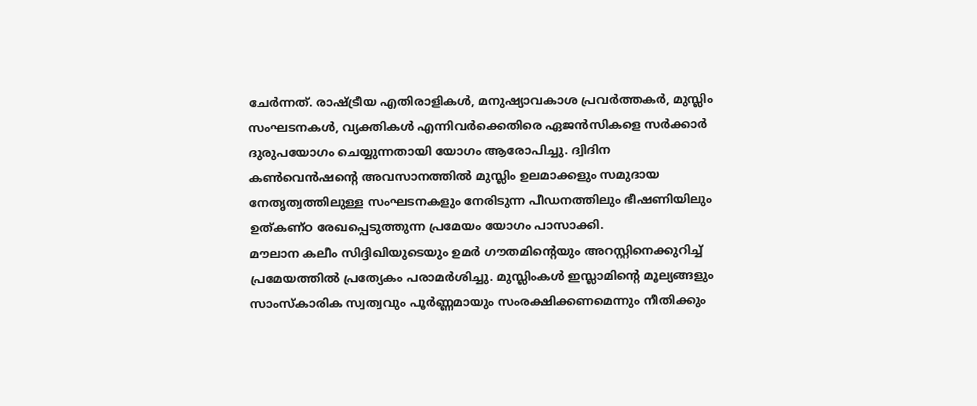ചേര്‍ന്നത്. രാഷ്ട്രീയ എതിരാളികള്‍, മനുഷ്യാവകാശ പ്രവര്‍ത്തകര്‍, മുസ്ലിം സംഘടനകള്‍, വ്യക്തികള്‍ എന്നിവര്‍ക്കെതിരെ ഏജന്‍സികളെ സര്‍ക്കാര്‍ ദുരുപയോഗം ചെയ്യുന്നതായി യോഗം ആരോപിച്ചു. ദ്വിദിന കണ്‍വെന്‍ഷന്റെ അവസാനത്തില്‍ മുസ്ലിം ഉലമാക്കളും സമുദായ നേതൃത്വത്തിലുള്ള സംഘടനകളും നേരിടുന്ന പീഡനത്തിലും ഭീഷണിയിലും ഉത്കണ്ഠ രേഖപ്പെടുത്തുന്ന പ്രമേയം യോഗം പാസാക്കി.
മൗലാന കലീം സിദ്ദിഖിയുടെയും ഉമര്‍ ഗൗതമിന്റെയും അറസ്റ്റിനെക്കുറിച്ച് പ്രമേയത്തില്‍ പ്രത്യേകം പരാമര്‍ശിച്ചു. മുസ്ലിംകള്‍ ഇസ്ലാമിന്റെ മൂല്യങ്ങളും സാംസ്‌കാരിക സ്വത്വവും പൂര്‍ണ്ണമായും സംരക്ഷിക്കണമെന്നും നീതിക്കും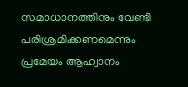സമാധാനത്തിനും വേണ്ടി പരിശ്രമിക്കണമെന്നും പ്രമേയം ആഹ്വാനം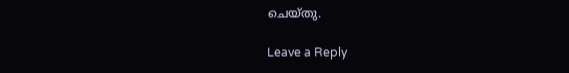ചെയ്തു.

Leave a Reply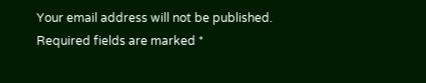Your email address will not be published. Required fields are marked *